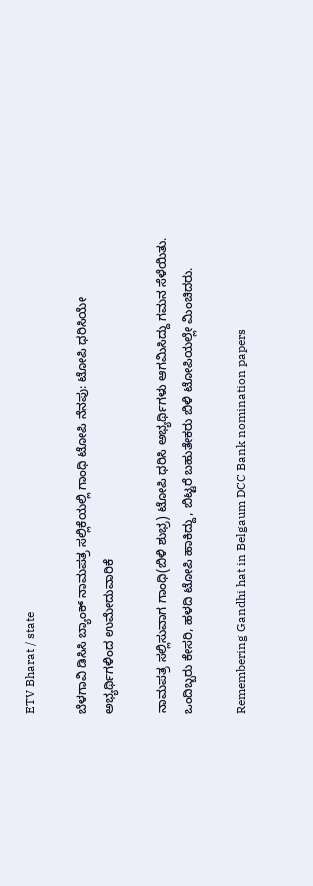ETV Bharat / state

ಬೆಳಗಾವಿ ಡಿಸಿಸಿ ಬ್ಯಾಂಕ್ ನಾಮಪತ್ರ ಸಲ್ಲಿಕೆಯಲ್ಲಿ ಗಾಂಧಿ ಟೋಪಿ ನೆನಪು: ಟೋಪಿ ಧರಿಸಿಯೇ ಅಭ್ಯರ್ಥಿಗಳಿಂದ ಉಮೇದುವಾರಿಕೆ

ನಾಮಪತ್ರ ಸಲ್ಲಿಸುವಾಗ ಗಾಂಧಿ(ಬಿಳಿ ಶುಭ್ರ) ಟೋಪಿ ಧರಿಸಿ ಅಭ್ಯರ್ಥಿಗಳು ಆಗಮಿಸಿದ್ದು ಗಮನ ಸೆಳೆಯಿತು. ಒಂದಿಬ್ಬರು ಕೇಸರಿ, ಹಳದಿ ಟೋಪಿ ಹಾಕಿದ್ದು, ಬಿಟ್ಟರೆ ಬಹುತೇಕರು ಬಿಳಿ ಟೋಪಿಯಲ್ಲೇ ಮಿಂಚಿದರು.

Remembering Gandhi hat in Belgaum DCC Bank nomination papers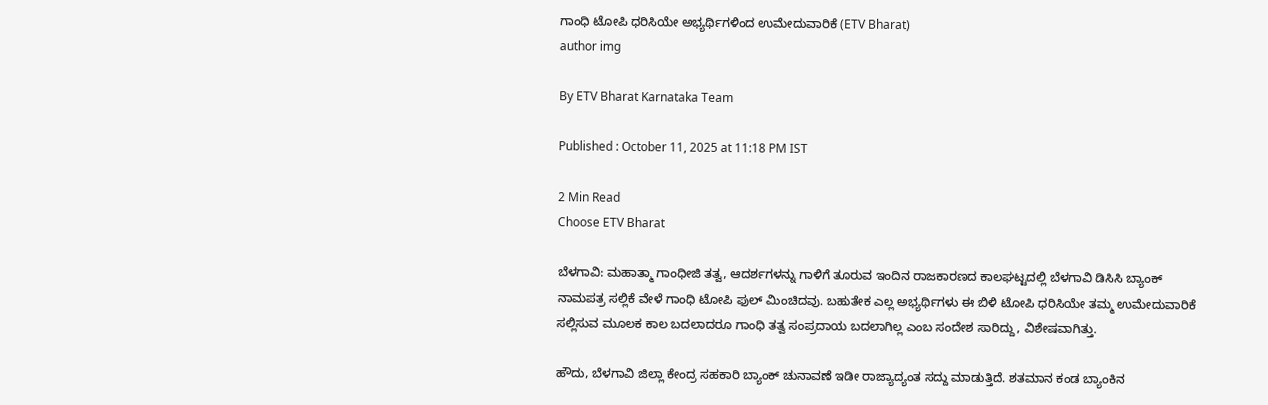ಗಾಂಧಿ ಟೋಪಿ ಧರಿಸಿಯೇ ಅಭ್ಯರ್ಥಿಗಳಿಂದ ಉಮೇದುವಾರಿಕೆ (ETV Bharat)
author img

By ETV Bharat Karnataka Team

Published : October 11, 2025 at 11:18 PM IST

2 Min Read
Choose ETV Bharat

ಬೆಳಗಾವಿ: ಮಹಾತ್ಮಾ ಗಾಂಧೀಜಿ ತತ್ವ, ಆದರ್ಶಗಳನ್ನು ಗಾಳಿಗೆ ತೂರುವ ಇಂದಿನ ರಾಜಕಾರಣದ ಕಾಲಘಟ್ಟದಲ್ಲಿ‌ ಬೆಳಗಾವಿ ಡಿಸಿಸಿ ಬ್ಯಾಂಕ್ ನಾಮಪತ್ರ ಸಲ್ಲಿಕೆ ವೇಳೆ ಗಾಂಧಿ ಟೋಪಿ ಫುಲ್ ಮಿಂಚಿದವು. ಬಹುತೇಕ ಎಲ್ಲ ಅಭ್ಯರ್ಥಿಗಳು ಈ ಬಿಳಿ ಟೋಪಿ ಧರಿಸಿಯೇ ತಮ್ಮ ಉಮೇದುವಾರಿಕೆ ಸಲ್ಲಿಸುವ ಮೂಲಕ ಕಾಲ ಬದಲಾದರೂ ಗಾಂಧಿ ತತ್ವ ಸಂಪ್ರದಾಯ ಬದಲಾಗಿಲ್ಲ ಎಂಬ ಸಂದೇಶ ಸಾರಿದ್ದು, ವಿಶೇಷವಾಗಿತ್ತು.

ಹೌದು, ಬೆಳಗಾವಿ ಜಿಲ್ಲಾ ಕೇಂದ್ರ ಸಹಕಾರಿ ಬ್ಯಾಂಕ್ ಚುನಾವಣೆ ಇಡೀ ರಾಜ್ಯಾದ್ಯಂತ ಸದ್ದು ಮಾಡುತ್ತಿದೆ. ಶತಮಾನ ಕಂಡ ಬ್ಯಾಂಕಿನ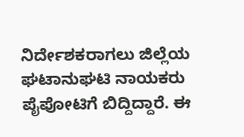ನಿರ್ದೇಶಕರಾಗಲು ಜಿಲ್ಲೆಯ ಘಟಾನುಘಟಿ ನಾಯಕರು ಪೈಪೋಟಿಗೆ ಬಿದ್ದಿದ್ದಾರೆ. ಈ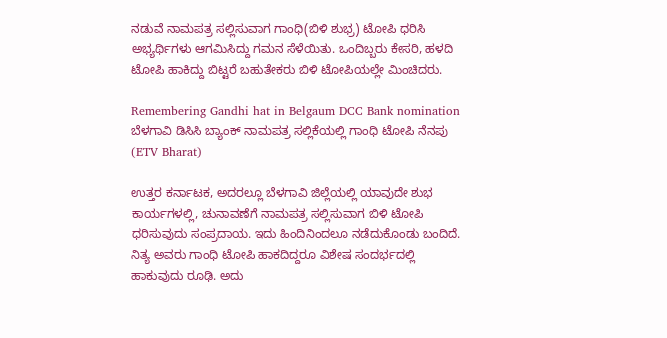ನಡುವೆ ನಾಮಪತ್ರ ಸಲ್ಲಿಸುವಾಗ ಗಾಂಧಿ(ಬಿಳಿ ಶುಭ್ರ) ಟೋಪಿ ಧರಿಸಿ ಅಭ್ಯರ್ಥಿಗಳು ಆಗಮಿಸಿದ್ದು ಗಮನ ಸೆಳೆಯಿತು. ಒಂದಿಬ್ಬರು ಕೇಸರಿ, ಹಳದಿ ಟೋಪಿ ಹಾಕಿದ್ದು ಬಿಟ್ಟರೆ ಬಹುತೇಕರು ಬಿಳಿ ಟೋಪಿಯಲ್ಲೇ ಮಿಂಚಿದರು.

Remembering Gandhi hat in Belgaum DCC Bank nomination
ಬೆಳಗಾವಿ ಡಿಸಿಸಿ ಬ್ಯಾಂಕ್ ನಾಮಪತ್ರ ಸಲ್ಲಿಕೆಯಲ್ಲಿ ಗಾಂಧಿ ಟೋಪಿ ನೆನಪು (ETV Bharat)

ಉತ್ತರ ಕರ್ನಾಟಕ, ಅದರಲ್ಲೂ ಬೆಳಗಾವಿ ಜಿಲ್ಲೆಯಲ್ಲಿ ಯಾವುದೇ ಶುಭ ಕಾರ್ಯಗಳಲ್ಲಿ, ಚುನಾವಣೆಗೆ ನಾಮಪತ್ರ ಸಲ್ಲಿಸುವಾಗ ಬಿಳಿ ಟೋಪಿ ಧರಿಸುವುದು ಸಂಪ್ರದಾಯ. ಇದು ಹಿಂದಿನಿಂದಲೂ ನಡೆದುಕೊಂಡು ಬಂದಿದೆ. ನಿತ್ಯ ಅವರು ಗಾಂಧಿ ಟೋಪಿ ಹಾಕದಿದ್ದರೂ ವಿಶೇಷ ಸಂದರ್ಭದಲ್ಲಿ ಹಾಕುವುದು ರೂಢಿ. ಅದು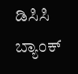ಡಿಸಿಸಿ ಬ್ಯಾಂಕ್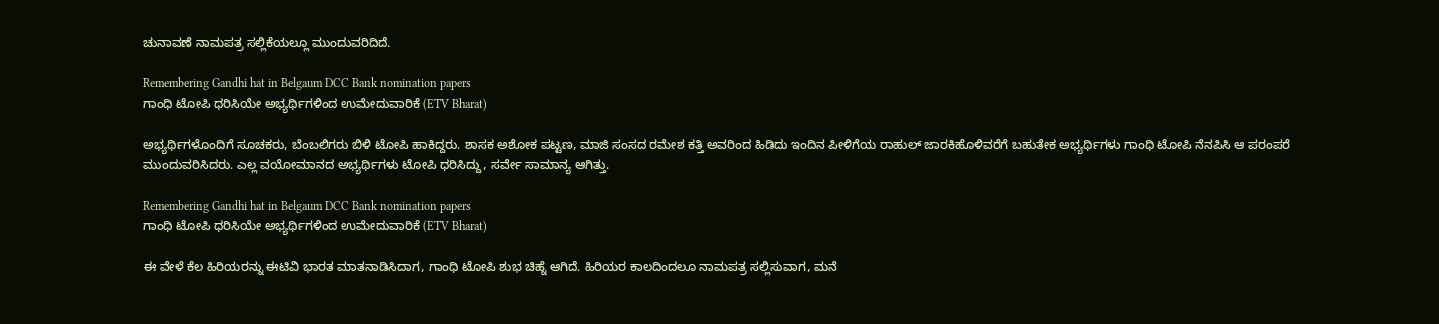ಚುನಾವಣೆ ನಾಮಪತ್ರ ಸಲ್ಲಿಕೆಯಲ್ಲೂ ಮುಂದುವರಿದಿದೆ.

Remembering Gandhi hat in Belgaum DCC Bank nomination papers
ಗಾಂಧಿ ಟೋಪಿ ಧರಿಸಿಯೇ ಅಭ್ಯರ್ಥಿಗಳಿಂದ ಉಮೇದುವಾರಿಕೆ (ETV Bharat)

ಅಭ್ಯರ್ಥಿಗಳೊಂದಿಗೆ ಸೂಚಕರು, ಬೆಂಬಲಿಗರು ಬಿಳಿ ಟೋಪಿ ಹಾಕಿದ್ದರು. ಶಾಸಕ ಅಶೋಕ ಪಟ್ಟಣ, ಮಾಜಿ ಸಂಸದ ರಮೇಶ ಕತ್ತಿ ಅವರಿಂದ ಹಿಡಿದು ಇಂದಿನ ಪೀಳಿಗೆಯ ರಾಹುಲ್ ಜಾರಕಿಹೊಳಿವರೆಗೆ ಬಹುತೇಕ ಅಭ್ಯರ್ಥಿಗಳು ಗಾಂಧಿ ಟೋಪಿ ನೆನಪಿಸಿ ಆ ಪರಂಪರೆ ಮುಂದುವರಿಸಿದರು. ಎಲ್ಲ ವಯೋಮಾನದ ಅಭ್ಯರ್ಥಿಗಳು ಟೋಪಿ ಧರಿಸಿದ್ದು, ಸರ್ವೇ ಸಾಮಾನ್ಯ ಆಗಿತ್ತು.

Remembering Gandhi hat in Belgaum DCC Bank nomination papers
ಗಾಂಧಿ ಟೋಪಿ ಧರಿಸಿಯೇ ಅಭ್ಯರ್ಥಿಗಳಿಂದ ಉಮೇದುವಾರಿಕೆ (ETV Bharat)

ಈ ವೇಳೆ ಕೆಲ ಹಿರಿಯರನ್ನು ಈಟಿವಿ ಭಾರತ ಮಾತನಾಡಿಸಿದಾಗ, ಗಾಂಧಿ ಟೋಪಿ ಶುಭ ಚಿಹ್ನೆ ಆಗಿದೆ. ಹಿರಿಯರ ಕಾಲದಿಂದಲೂ ನಾಮಪತ್ರ ಸಲ್ಲಿಸುವಾಗ, ಮನೆ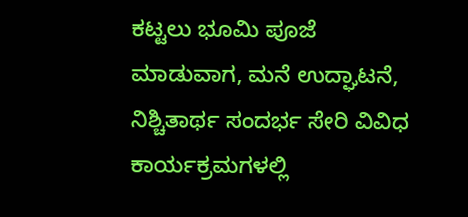ಕಟ್ಟಲು ಭೂಮಿ ಪೂಜೆ ಮಾಡುವಾಗ, ಮನೆ ಉದ್ಘಾಟನೆ, ನಿಶ್ಚಿತಾರ್ಥ ಸಂದರ್ಭ ಸೇರಿ ವಿವಿಧ ಕಾರ್ಯಕ್ರಮಗಳಲ್ಲಿ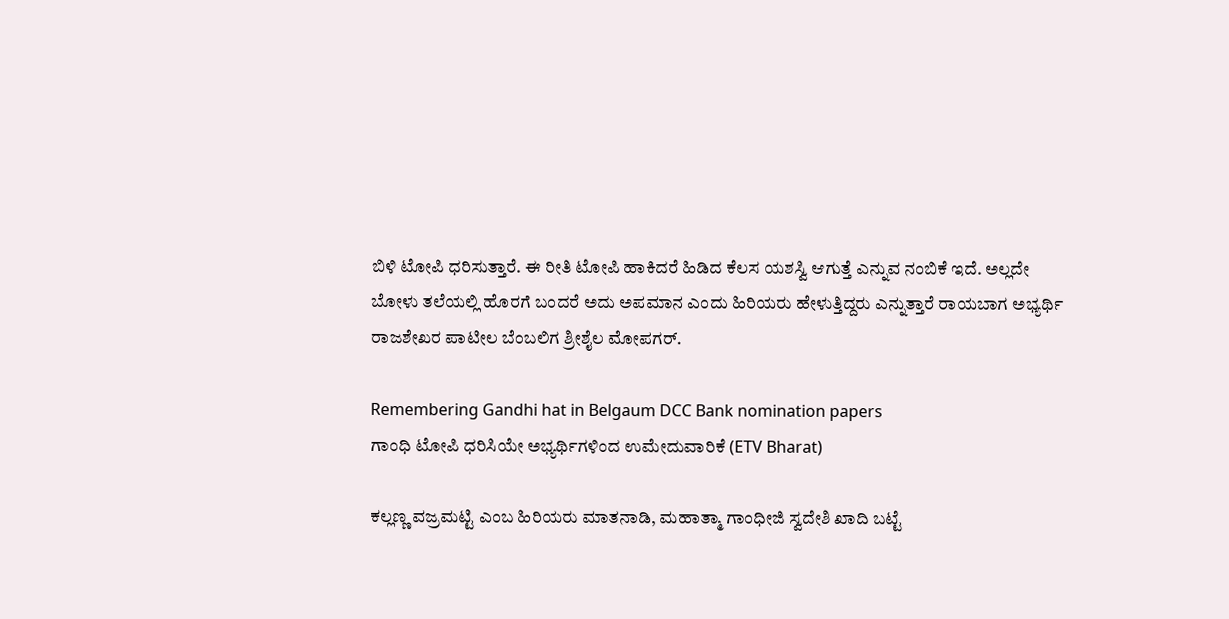ಬಿಳಿ ಟೋಪಿ ಧರಿಸುತ್ತಾರೆ. ಈ ರೀತಿ ಟೋಪಿ ಹಾಕಿದರೆ ಹಿಡಿದ ಕೆಲಸ ಯಶಸ್ವಿ ಆಗುತ್ತೆ ಎನ್ನುವ ನಂಬಿಕೆ ಇದೆ. ಅಲ್ಲದೇ ಬೋಳು ತಲೆಯಲ್ಲಿ ಹೊರಗೆ ಬಂದರೆ ಅದು ಅಪಮಾನ ಎಂದು ಹಿರಿಯರು ಹೇಳುತ್ತಿದ್ದರು ಎನ್ನುತ್ತಾರೆ ರಾಯಬಾಗ ಅಭ್ಯರ್ಥಿ ರಾಜಶೇಖರ ಪಾಟೀಲ ಬೆಂಬಲಿಗ ಶ್ರೀಶೈಲ ಮೋಪಗರ್.

Remembering Gandhi hat in Belgaum DCC Bank nomination papers
ಗಾಂಧಿ ಟೋಪಿ ಧರಿಸಿಯೇ ಅಭ್ಯರ್ಥಿಗಳಿಂದ ಉಮೇದುವಾರಿಕೆ (ETV Bharat)

ಕಲ್ಲಣ್ಣ ವಜ್ರಮಟ್ಟಿ ಎಂಬ ಹಿರಿಯರು ಮಾತನಾಡಿ, ಮಹಾತ್ಮಾ ಗಾಂಧೀಜಿ ಸ್ವದೇಶಿ ಖಾದಿ ಬಟ್ಟೆ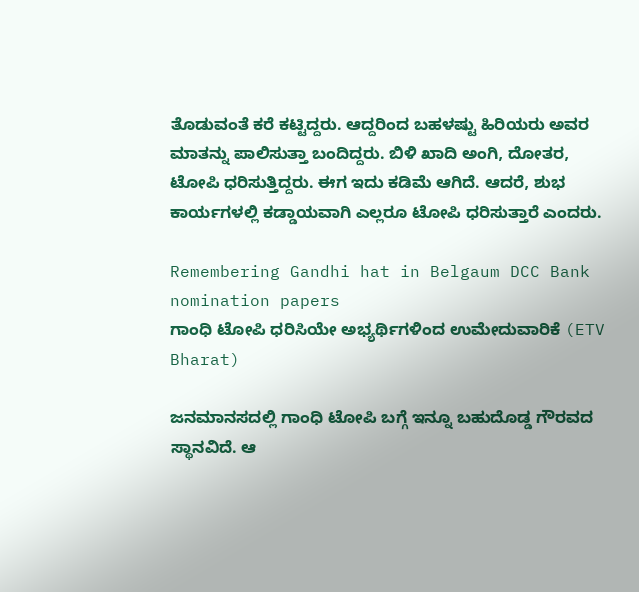ತೊಡುವಂತೆ ಕರೆ ಕಟ್ಟಿದ್ದರು. ಆದ್ದರಿಂದ ಬಹಳಷ್ಟು ಹಿರಿಯರು ಅವರ ಮಾತನ್ನು ಪಾಲಿಸುತ್ತಾ ಬಂದಿದ್ದರು. ಬಿಳಿ ಖಾದಿ ಅಂಗಿ, ದೋತರ, ಟೋಪಿ ಧರಿಸುತ್ತಿದ್ದರು. ಈಗ ಇದು ಕಡಿಮೆ ಆಗಿದೆ. ಆದರೆ, ಶುಭ ಕಾರ್ಯಗಳಲ್ಲಿ ಕಡ್ಡಾಯವಾಗಿ ಎಲ್ಲರೂ ಟೋಪಿ ಧರಿಸುತ್ತಾರೆ ಎಂದರು.

Remembering Gandhi hat in Belgaum DCC Bank nomination papers
ಗಾಂಧಿ ಟೋಪಿ ಧರಿಸಿಯೇ ಅಭ್ಯರ್ಥಿಗಳಿಂದ ಉಮೇದುವಾರಿಕೆ (ETV Bharat)

ಜನಮಾನಸದಲ್ಲಿ ಗಾಂಧಿ ಟೋಪಿ ಬಗ್ಗೆ ಇನ್ನೂ ಬಹುದೊಡ್ಡ ಗೌರವದ ಸ್ಥಾನವಿದೆ. ಆ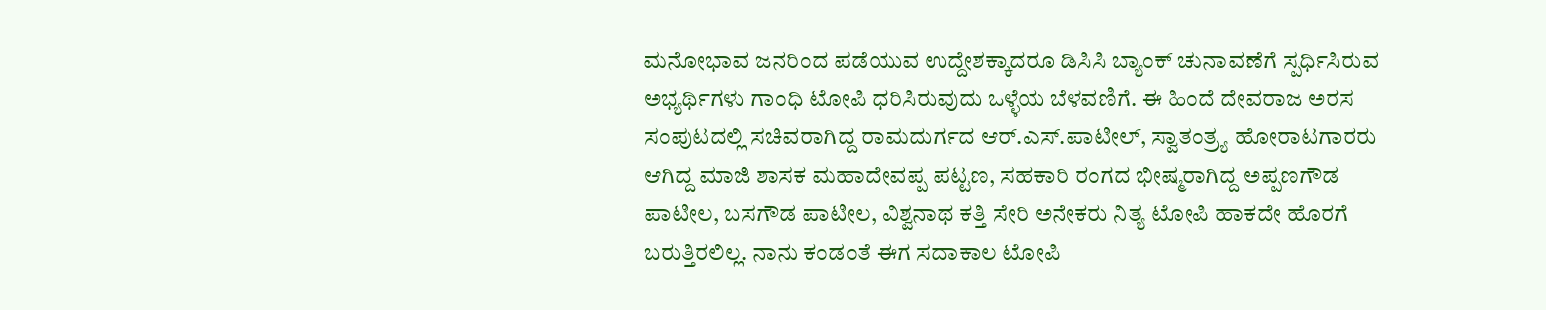ಮನೋಭಾವ ಜನರಿಂದ ಪಡೆಯುವ ಉದ್ದೇಶಕ್ಕಾದರೂ ಡಿಸಿಸಿ ಬ್ಯಾಂಕ್ ಚುನಾವಣೆಗೆ ಸ್ಪರ್ಧಿಸಿರುವ ಅಭ್ಯರ್ಥಿಗಳು ಗಾಂಧಿ ಟೋಪಿ ಧರಿಸಿರುವುದು ಒಳ್ಳೆಯ ಬೆಳವಣಿಗೆ. ಈ ಹಿಂದೆ ದೇವರಾಜ ಅರಸ ಸಂಪುಟದಲ್ಲಿ ಸಚಿವರಾಗಿದ್ದ ರಾಮದುರ್ಗದ ಆರ್.ಎಸ್.ಪಾಟೀಲ್, ಸ್ವಾತಂತ್ರ್ಯ ಹೋರಾಟಗಾರರು ಆಗಿದ್ದ ಮಾಜಿ ಶಾಸಕ ಮಹಾದೇವಪ್ಪ ಪಟ್ಟಣ, ಸಹಕಾರಿ ರಂಗದ ಭೀಷ್ಮರಾಗಿದ್ದ ಅಪ್ಪಣಗೌಡ ಪಾಟೀಲ, ಬಸಗೌಡ ಪಾಟೀಲ, ವಿಶ್ವನಾಥ ಕತ್ತಿ ಸೇರಿ ಅನೇಕರು ನಿತ್ಯ ಟೋಪಿ ಹಾಕದೇ ಹೊರಗೆ ಬರುತ್ತಿರಲಿಲ್ಲ. ನಾನು ಕಂಡಂತೆ ಈಗ ಸದಾಕಾಲ ಟೋಪಿ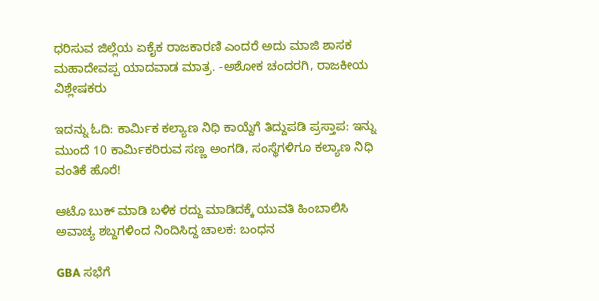ಧರಿಸುವ ಜಿಲ್ಲೆಯ ಏಕೈಕ ರಾಜಕಾರಣಿ ಎಂದರೆ ಅದು ಮಾಜಿ ಶಾಸಕ ಮಹಾದೇವಪ್ಪ ಯಾದವಾಡ ಮಾತ್ರ. -ಅಶೋಕ ಚಂದರಗಿ, ರಾಜಕೀಯ ವಿಶ್ಲೇಷಕರು

ಇದನ್ನು ಓದಿ: ಕಾರ್ಮಿಕ ಕಲ್ಯಾಣ ನಿಧಿ ಕಾಯ್ದೆಗೆ ತಿದ್ದುಪಡಿ ಪ್ರಸ್ತಾಪ: ಇನ್ನು ಮುಂದೆ 10 ಕಾರ್ಮಿಕರಿರುವ ಸಣ್ಣ ಅಂಗಡಿ, ಸಂಸ್ಥೆಗಳಿಗೂ ಕಲ್ಯಾಣ ನಿಧಿ ವಂತಿಕೆ ಹೊರೆ!

ಆಟೊ ಬುಕ್ ಮಾಡಿ ಬಳಿಕ ರದ್ದು ಮಾಡಿದಕ್ಕೆ ಯುವತಿ ಹಿಂಬಾಲಿಸಿ ಅವಾಚ್ಯ ಶಬ್ದಗಳಿಂದ ನಿಂದಿಸಿದ್ದ ಚಾಲಕ: ಬಂಧನ

GBA ಸಭೆಗೆ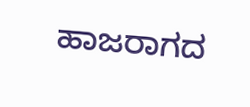ಹಾಜರಾಗದ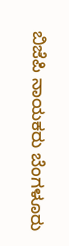ಬಿಜೆಪಿ ನಾಯಕರು ಬೆಂಗಳೂರು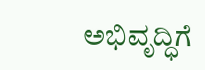ಅಭಿವೃದ್ಧಿಗೆ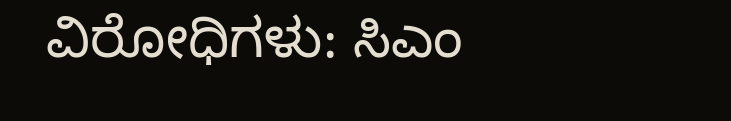ವಿರೋಧಿಗಳು: ಸಿಎಂ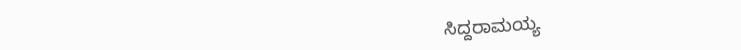ಸಿದ್ದರಾಮಯ್ಯ